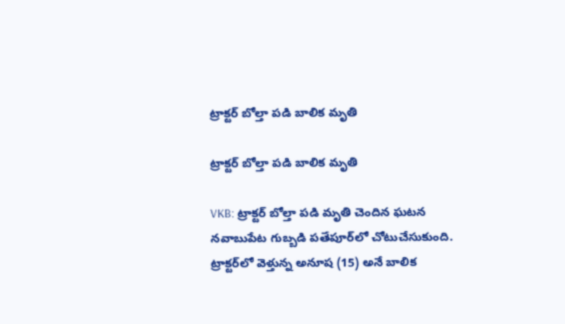ట్రాక్టర్ బోల్తా పడి బాలిక మృతి

ట్రాక్టర్ బోల్తా పడి బాలిక మృతి

VKB: ట్రాక్టర్ బోల్తా పడి మృతి చెందిన ఘటన నవాబుపేట గుబ్బడి పతేపూర్‌లో చోటుచేసుకుంది. ట్రాక్టర్‌లో వెళ్తున్న అనూష (15) అనే బాలిక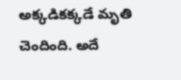అక్కడికక్కడే మృతి చెందింది. అదే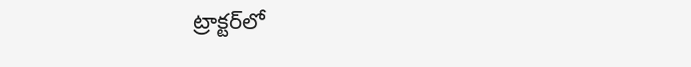ట్రాక్టర్‌లో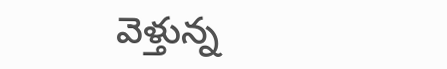వెళ్తున్న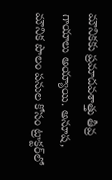మౌనికకు ప్రమాదవశాత్తు తీవ్ర గాయాలు అయ్యాయి. అనూష, మౌనిక పొలం పనుల కోసం ట్రాక్టర్‌లో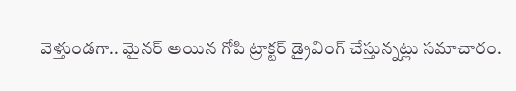వెళ్తుండగా.. మైనర్ అయిన గోపి ట్రాక్టర్ డ్రైవింగ్ చేస్తున్నట్లు సమాచారం.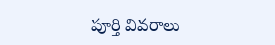పూర్తి వివరాలు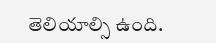తెలియాల్సి ఉంది.